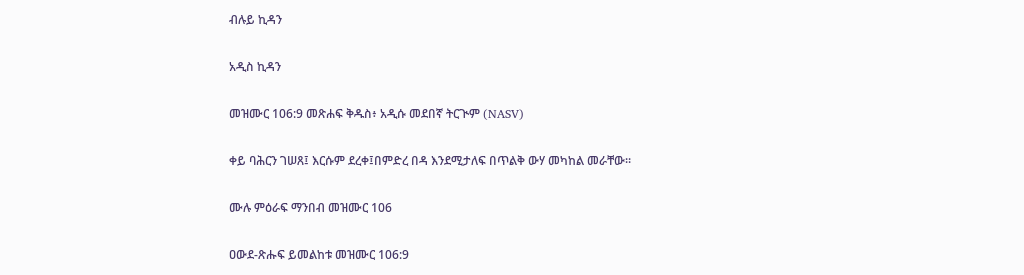ብሉይ ኪዳን

አዲስ ኪዳን

መዝሙር 106:9 መጽሐፍ ቅዱስ፥ አዲሱ መደበኛ ትርጒም (NASV)

ቀይ ባሕርን ገሠጸ፤ እርሱም ደረቀ፤በምድረ በዳ እንደሚታለፍ በጥልቅ ውሃ መካከል መራቸው።

ሙሉ ምዕራፍ ማንበብ መዝሙር 106

ዐውደ-ጽሑፍ ይመልከቱ መዝሙር 106:9